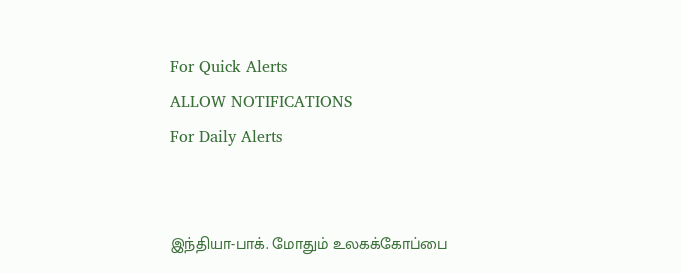For Quick Alerts
ALLOW NOTIFICATIONS
For Daily Alerts


இந்தியா-பாக். மோதும் உலகக்கோப்பை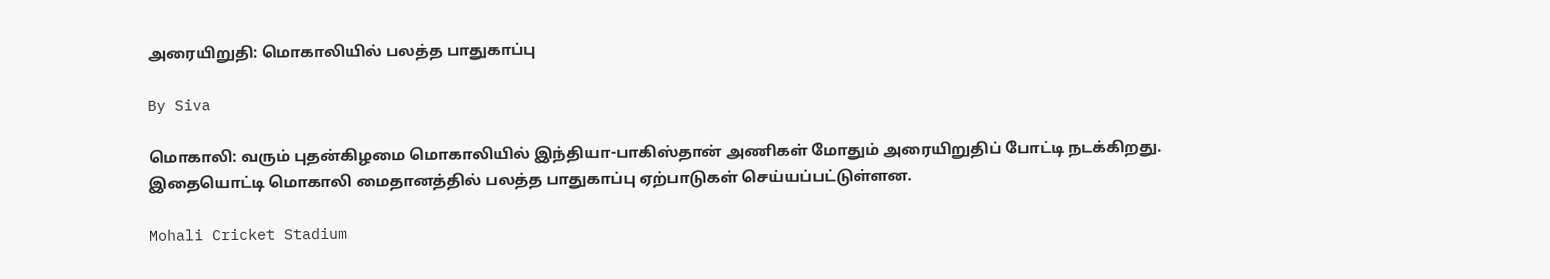அரையிறுதி: மொகாலியில் பலத்த பாதுகாப்பு

By Siva

மொகாலி: வரும் புதன்கிழமை மொகாலியில் இந்தியா-பாகிஸ்தான் அணிகள் மோதும் அரையிறுதிப் போட்டி நடக்கிறது. இதையொட்டி மொகாலி மைதானத்தில் பலத்த பாதுகாப்பு ஏற்பாடுகள் செய்யப்பட்டுள்ளன.

Mohali Cricket Stadium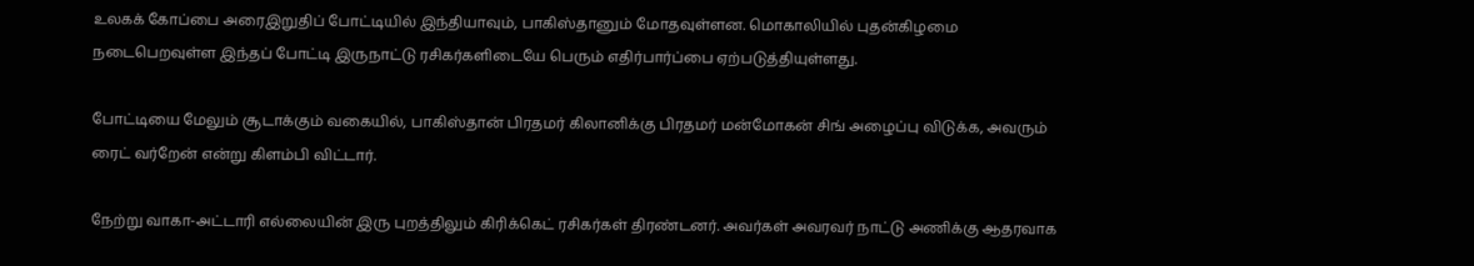உலகக் கோப்பை அரைஇறுதிப் போட்டியில் இந்தியாவும், பாகிஸ்தானும் மோதவுள்ளன. மொகாலியில் புதன்கிழமை நடைபெறவுள்ள இந்தப் போட்டி இருநாட்டு ரசிகர்களிடையே பெரும் எதிர்பார்ப்பை ஏற்படுத்தியுள்ளது.

போட்டியை மேலும் சூடாக்கும் வகையில், பாகிஸ்தான் பிரதமர் கிலானிக்கு பிரதமர் மன்மோகன் சிங் அழைப்பு விடுக்க, அவரும் ரைட் வர்றேன் என்று கிளம்பி விட்டார்.

நேற்று வாகா-அட்டாரி எல்லையின் இரு புறத்திலும் கிரிக்கெட் ரசிகர்கள் திரண்டனர். அவர்கள் அவரவர் நாட்டு அணிக்கு ஆதரவாக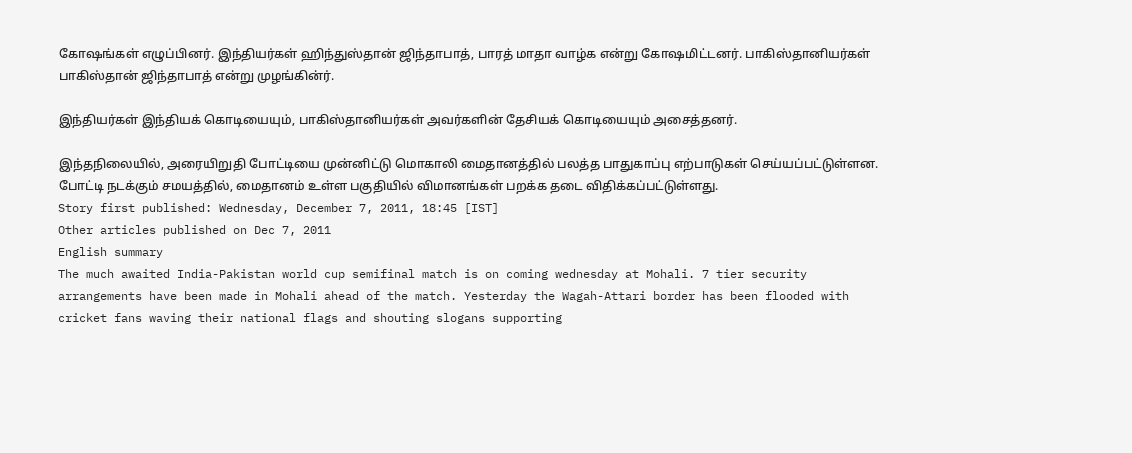கோஷங்கள் எழுப்பினர். இந்தியர்கள் ஹிந்துஸ்தான் ஜிந்தாபாத், பாரத் மாதா வாழ்க என்று கோஷமிட்டனர். பாகிஸ்தானியர்கள் பாகிஸ்தான் ஜிந்தாபாத் என்று முழங்கின்ர்.

இந்தியர்கள் இந்தியக் கொடியையும், பாகிஸ்தானியர்கள் அவர்களின் தேசியக் கொடியையும் அசைத்தனர்.

இந்தநிலையில், அரையிறுதி போட்டியை முன்னிட்டு மொகாலி மைதானத்தில் பலத்த பாதுகாப்பு எற்பாடுகள் செய்யப்பட்டுள்ளன. போட்டி நடக்கும் சமயத்தில், மைதானம் உள்ள பகுதியில் விமானங்கள் பறக்க தடை விதிக்கப்பட்டுள்ளது.
Story first published: Wednesday, December 7, 2011, 18:45 [IST]
Other articles published on Dec 7, 2011
English summary
The much awaited India-Pakistan world cup semifinal match is on coming wednesday at Mohali. 7 tier security arrangements have been made in Mohali ahead of the match. Yesterday the Wagah-Attari border has been flooded with cricket fans waving their national flags and shouting slogans supporting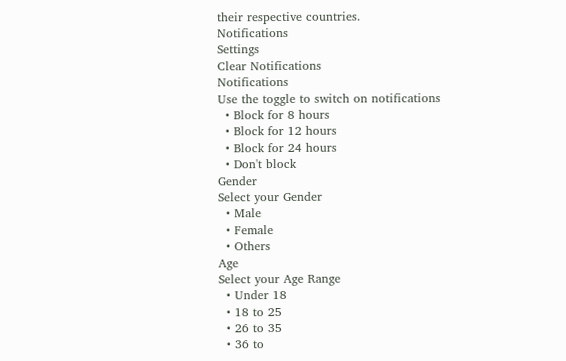their respective countries.
Notifications
Settings
Clear Notifications
Notifications
Use the toggle to switch on notifications
  • Block for 8 hours
  • Block for 12 hours
  • Block for 24 hours
  • Don't block
Gender
Select your Gender
  • Male
  • Female
  • Others
Age
Select your Age Range
  • Under 18
  • 18 to 25
  • 26 to 35
  • 36 to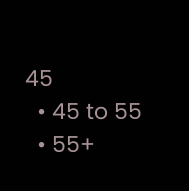45
  • 45 to 55
  • 55+